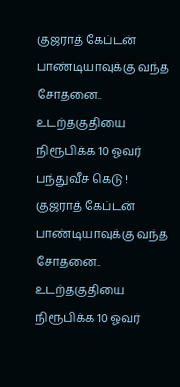குஜராத் கேப்டன் பாண்டியாவுக்கு வந்த சோதனை.. உடற்தகுதியை நிரூபிக்க 10 ஓவர் பந்துவீச கெடு !
குஜராத் கேப்டன் பாண்டியாவுக்கு வந்த சோதனை.. உடற்தகுதியை நிரூபிக்க 10 ஓவர்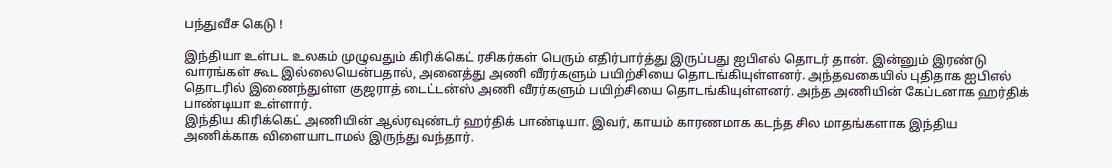பந்துவீச கெடு !

இந்தியா உள்பட உலகம் முழுவதும் கிரிக்கெட் ரசிகர்கள் பெரும் எதிர்பார்த்து இருப்பது ஐபிஎல் தொடர் தான். இன்னும் இரண்டு வாரங்கள் கூட இல்லையென்பதால், அனைத்து அணி வீரர்களும் பயிற்சியை தொடங்கியுள்ளனர். அந்தவகையில் புதிதாக ஐபிஎல் தொடரில் இணைந்துள்ள குஜராத் டைட்டன்ஸ் அணி வீரர்களும் பயிற்சியை தொடங்கியுள்ளனர். அந்த அணியின் கேப்டனாக ஹர்திக் பாண்டியா உள்ளார்.
இந்திய கிரிக்கெட் அணியின் ஆல்ரவுண்டர் ஹர்திக் பாண்டியா. இவர், காயம் காரணமாக கடந்த சில மாதங்களாக இந்திய அணிக்காக விளையாடாமல் இருந்து வந்தார்.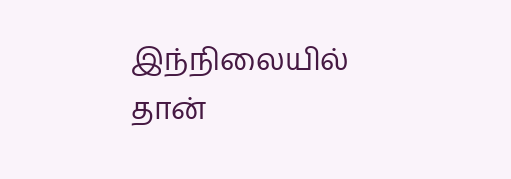இந்நிலையில் தான்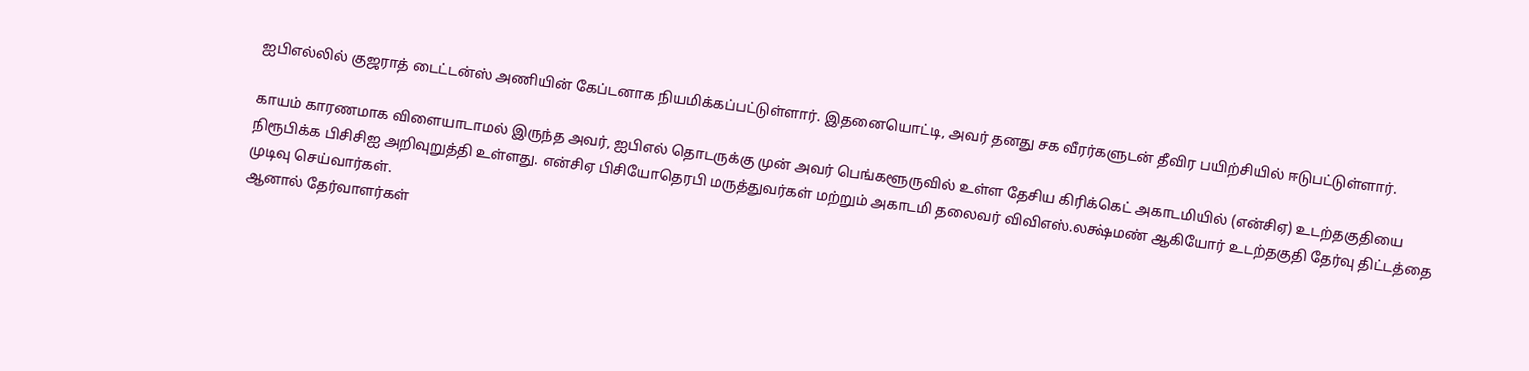ஐபிஎல்லில் குஜராத் டைட்டன்ஸ் அணியின் கேப்டனாக நியமிக்கப்பட்டுள்ளார். இதனையொட்டி, அவர் தனது சக வீரர்களுடன் தீவிர பயிற்சியில் ஈடுபட்டுள்ளார்.

காயம் காரணமாக விளையாடாமல் இருந்த அவர், ஐபிஎல் தொடருக்கு முன் அவர் பெங்களூருவில் உள்ள தேசிய கிரிக்கெட் அகாடமியில் (என்சிஏ) உடற்தகுதியை நிரூபிக்க பிசிசிஐ அறிவுறுத்தி உள்ளது. என்சிஏ பிசியோதெரபி மருத்துவர்கள் மற்றும் அகாடமி தலைவர் விவிஎஸ்.லக்ஷ்மண் ஆகியோர் உடற்தகுதி தேர்வு திட்டத்தை முடிவு செய்வார்கள்.
ஆனால் தேர்வாளர்கள்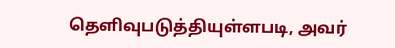தெளிவுபடுத்தியுள்ளபடி, அவர்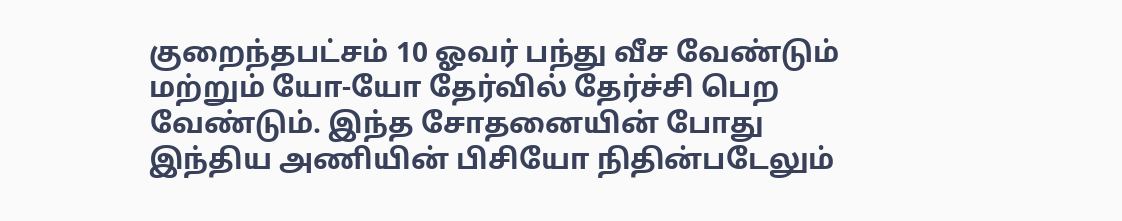குறைந்தபட்சம் 10 ஓவர் பந்து வீச வேண்டும் மற்றும் யோ-யோ தேர்வில் தேர்ச்சி பெற வேண்டும். இந்த சோதனையின் போது இந்திய அணியின் பிசியோ நிதின்படேலும்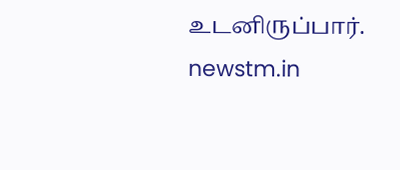உடனிருப்பார்.
newstm.in